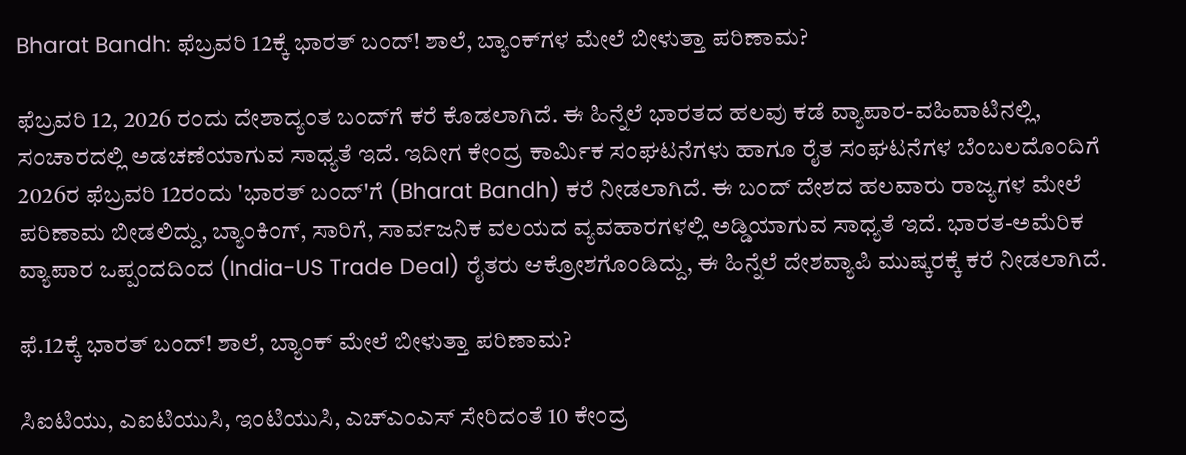Bharat Bandh: ಫೆಬ್ರವರಿ 12ಕ್ಕೆ ಭಾರತ್‌ ಬಂದ್‌! ಶಾಲೆ, ಬ್ಯಾಂಕ್‌ಗಳ ಮೇಲೆ ಬೀಳುತ್ತಾ ಪರಿಣಾಮ?

ಫೆಬ್ರವರಿ 12, 2026 ರಂದು ದೇಶಾದ್ಯಂತ ಬಂದ್‌ಗೆ ಕರೆ ಕೊಡಲಾಗಿದೆ. ಈ ಹಿನ್ನೆಲೆ ಭಾರತದ ಹಲವು ಕಡೆ ವ್ಯಾಪಾರ-ವಹಿವಾಟಿನಲ್ಲಿ, ಸಂಚಾರದಲ್ಲಿ ಅಡಚಣೆಯಾಗುವ ಸಾಧ್ಯತೆ ಇದೆ. ಇದೀಗ ಕೇಂದ್ರ ಕಾರ್ಮಿಕ ಸಂಘಟನೆಗಳು ಹಾಗೂ ರೈತ ಸಂಘಟನೆಗಳ ಬೆಂಬಲದೊಂದಿಗೆ 2026ರ ಫೆಬ್ರವರಿ 12ರಂದು 'ಭಾರತ್‌ ಬಂದ್‌'ಗೆ (Bharat Bandh) ಕರೆ ನೀಡಲಾಗಿದೆ. ಈ ಬಂದ್‌ ದೇಶದ ಹಲವಾರು ರಾಜ್ಯಗಳ ಮೇಲೆ ಪರಿಣಾಮ ಬೀಡಲಿದ್ದು, ಬ್ಯಾಂಕಿಂಗ್, ಸಾರಿಗೆ, ಸಾರ್ವಜನಿಕ ವಲಯದ ವ್ಯವಹಾರಗಳಲ್ಲಿ ಅಡ್ಡಿಯಾಗುವ ಸಾಧ್ಯತೆ ಇದೆ. ಭಾರತ-ಅಮೆರಿಕ ವ್ಯಾಪಾರ ಒಪ್ಪಂದದಿಂದ (India-US Trade Deal) ರೈತರು ಆಕ್ರೋಶಗೊಂಡಿದ್ದು, ಈ ಹಿನ್ನೆಲೆ ದೇಶವ್ಯಾಪಿ ಮುಷ್ಕರಕ್ಕೆ ಕರೆ ನೀಡಲಾಗಿದೆ.

ಫೆ.12ಕ್ಕೆ ಭಾರತ್‌ ಬಂದ್‌! ಶಾಲೆ, ಬ್ಯಾಂಕ್‌ ಮೇಲೆ ಬೀಳುತ್ತಾ ಪರಿಣಾಮ?

ಸಿಐಟಿಯು, ಎಐಟಿಯುಸಿ, ಇಂಟಿಯುಸಿ, ಎಚ್‌ಎಂಎಸ್ ಸೇರಿದಂತೆ 10 ಕೇಂದ್ರ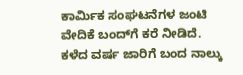ಕಾರ್ಮಿಕ ಸಂಘಟನೆಗಳ ಜಂಟಿ ವೇದಿಕೆ ಬಂದ್‌ಗೆ ಕರೆ ನೀಡಿದೆ. ಕಳೆದ ವರ್ಷ ಜಾರಿಗೆ ಬಂದ ನಾಲ್ಕು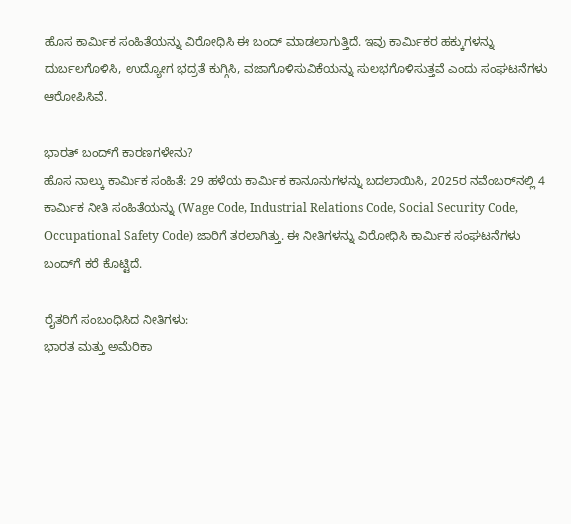ಹೊಸ ಕಾರ್ಮಿಕ ಸಂಹಿತೆಯನ್ನು ವಿರೋಧಿಸಿ ಈ ಬಂದ್‌ ಮಾಡಲಾಗುತ್ತಿದೆ. ಇವು ಕಾರ್ಮಿಕರ ಹಕ್ಕುಗಳನ್ನು ದುರ್ಬಲಗೊಳಿಸಿ, ಉದ್ಯೋಗ ಭದ್ರತೆ ಕುಗ್ಗಿಸಿ, ವಜಾಗೊಳಿಸುವಿಕೆಯನ್ನು ಸುಲಭಗೊಳಿಸುತ್ತವೆ ಎಂದು ಸಂಘಟನೆಗಳು ಆರೋಪಿಸಿವೆ.

ಭಾರತ್‌ ಬಂದ್‌ಗೆ ಕಾರಣಗಳೇನು?
ಹೊಸ ನಾಲ್ಕು ಕಾರ್ಮಿಕ ಸಂಹಿತೆ: 29 ಹಳೆಯ ಕಾರ್ಮಿಕ ಕಾನೂನುಗಳನ್ನು ಬದಲಾಯಿಸಿ, 2025ರ ನವೆಂಬರ್‌ನಲ್ಲಿ 4 ಕಾರ್ಮಿಕ ನೀತಿ ಸಂಹಿತೆಯನ್ನು (Wage Code, Industrial Relations Code, Social Security Code, Occupational Safety Code) ಜಾರಿಗೆ ತರಲಾಗಿತ್ತು. ಈ ನೀತಿಗಳನ್ನು ವಿರೋಧಿಸಿ ಕಾರ್ಮಿಕ ಸಂಘಟನೆಗಳು ಬಂದ್‌ಗೆ ಕರೆ ಕೊಟ್ಟಿದೆ.

ರೈತರಿಗೆ ಸಂಬಂಧಿಸಿದ ನೀತಿಗಳು:
ಭಾರತ ಮತ್ತು ಅಮೆರಿಕಾ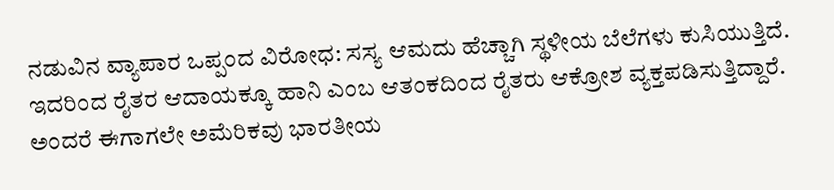ನಡುವಿನ ವ್ಯಾಪಾರ ಒಪ್ಪಂದ ವಿರೋಧ: ಸಸ್ಯ ಆಮದು ಹೆಚ್ಚಾಗಿ ಸ್ಥಳೀಯ ಬೆಲೆಗಳು ಕುಸಿಯುತ್ತಿದೆ. ಇದರಿಂದ ರೈತರ ಆದಾಯಕ್ಕೂ ಹಾನಿ ಎಂಬ ಆತಂಕದಿಂದ ರೈತರು ಆಕ್ರೋಶ ವ್ಯಕ್ತಪಡಿಸುತ್ತಿದ್ದಾರೆ. ಅಂದರೆ ಈಗಾಗಲೇ ಅಮೆರಿಕವು ಭಾರತೀಯ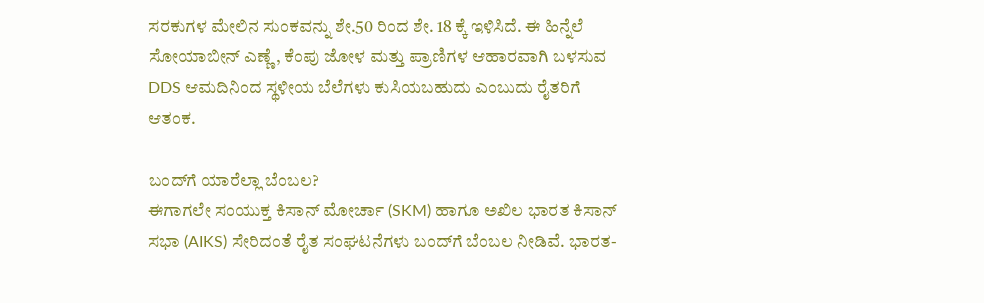ಸರಕುಗಳ ಮೇಲಿನ ಸುಂಕವನ್ನು ಶೇ.50 ರಿಂದ ಶೇ. 18 ಕ್ಕೆ ಇಳಿಸಿದೆ. ಈ ಹಿನ್ನೆಲೆ ಸೋಯಾಬೀನ್‌ ಎಣ್ಣೆ, ಕೆಂಪು ಜೋಳ ಮತ್ತು ಪ್ರಾಣಿಗಳ ಆಹಾರವಾಗಿ ಬಳಸುವ DDS ಆಮದಿನಿಂದ ಸ್ಥಳೀಯ ಬೆಲೆಗಳು ಕುಸಿಯಬಹುದು ಎಂಬುದು ರೈತರಿಗೆ ಆತಂಕ.

ಬಂದ್‌ಗೆ ಯಾರೆಲ್ಲಾ ಬೆಂಬಲ?
ಈಗಾಗಲೇ ಸಂಯುಕ್ತ ಕಿಸಾನ್ ಮೋರ್ಚಾ (SKM) ಹಾಗೂ ಅಖಿಲ ಭಾರತ ಕಿಸಾನ್ ಸಭಾ (AIKS) ಸೇರಿದಂತೆ ರೈತ ಸಂಘಟನೆಗಳು ಬಂದ್‌ಗೆ ಬೆಂಬಲ ನೀಡಿವೆ. ಭಾರತ-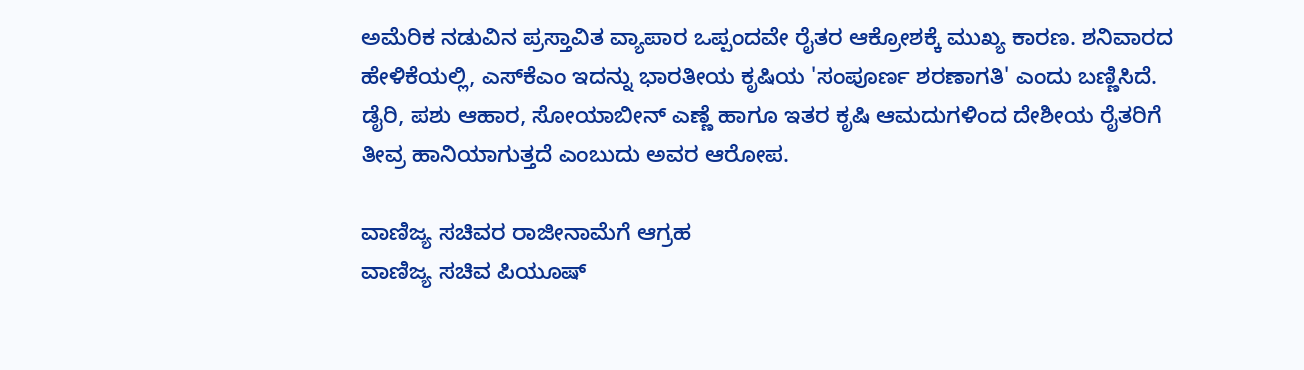ಅಮೆರಿಕ ನಡುವಿನ ಪ್ರಸ್ತಾವಿತ ವ್ಯಾಪಾರ ಒಪ್ಪಂದವೇ ರೈತರ ಆಕ್ರೋಶಕ್ಕೆ ಮುಖ್ಯ ಕಾರಣ. ಶನಿವಾರದ ಹೇಳಿಕೆಯಲ್ಲಿ, ಎಸ್‌ಕೆಎಂ ಇದನ್ನು ಭಾರತೀಯ ಕೃಷಿಯ 'ಸಂಪೂರ್ಣ ಶರಣಾಗತಿ' ಎಂದು ಬಣ್ಣಿಸಿದೆ. ಡೈರಿ, ಪಶು ಆಹಾರ, ಸೋಯಾಬೀನ್ ಎಣ್ಣೆ ಹಾಗೂ ಇತರ ಕೃಷಿ ಆಮದುಗಳಿಂದ ದೇಶೀಯ ರೈತರಿಗೆ ತೀವ್ರ ಹಾನಿಯಾಗುತ್ತದೆ ಎಂಬುದು ಅವರ ಆರೋಪ.

ವಾಣಿಜ್ಯ ಸಚಿವರ ರಾಜೀನಾಮೆಗೆ ಆಗ್ರಹ
ವಾಣಿಜ್ಯ ಸಚಿವ ಪಿಯೂಷ್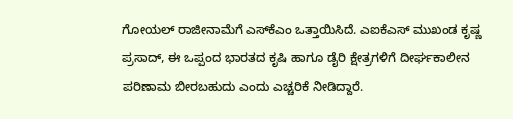ಗೋಯಲ್ ರಾಜೀನಾಮೆಗೆ ಎಸ್‌ಕೆಎಂ ಒತ್ತಾಯಿಸಿದೆ. ಎಐಕೆಎಸ್ ಮುಖಂಡ ಕೃಷ್ಣ ಪ್ರಸಾದ್, ಈ ಒಪ್ಪಂದ ಭಾರತದ ಕೃಷಿ ಹಾಗೂ ಡೈರಿ ಕ್ಷೇತ್ರಗಳಿಗೆ ದೀರ್ಘಕಾಲೀನ ಪರಿಣಾಮ ಬೀರಬಹುದು ಎಂದು ಎಚ್ಚರಿಕೆ ನೀಡಿದ್ದಾರೆ.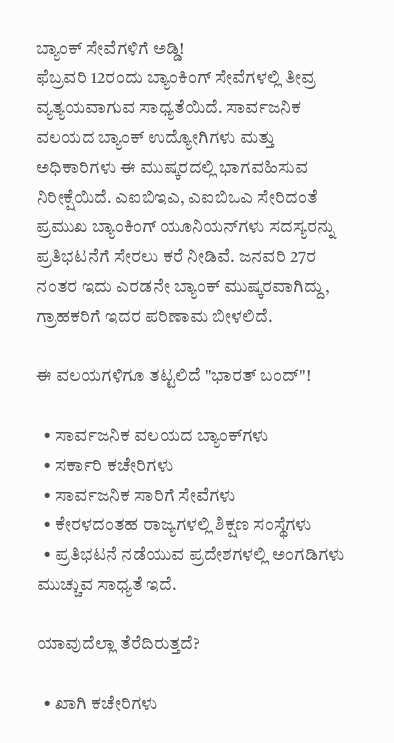ಬ್ಯಾಂಕ್‌ ಸೇವೆಗಳಿಗೆ ಅಡ್ಡಿ!
ಫೆಬ್ರವರಿ 12ರಂದು ಬ್ಯಾಂಕಿಂಗ್ ಸೇವೆಗಳಲ್ಲಿ ತೀವ್ರ ವ್ಯತ್ಯಯವಾಗುವ ಸಾಧ್ಯತೆಯಿದೆ. ಸಾರ್ವಜನಿಕ ವಲಯದ ಬ್ಯಾಂಕ್ ಉದ್ಯೋಗಿಗಳು ಮತ್ತು ಅಧಿಕಾರಿಗಳು ಈ ಮುಷ್ಕರದಲ್ಲಿ ಭಾಗವಹಿಸುವ ನಿರೀಕ್ಷೆಯಿದೆ. ಎಐಬಿಇಎ, ಎಐಬಿಒಎ ಸೇರಿದಂತೆ ಪ್ರಮುಖ ಬ್ಯಾಂಕಿಂಗ್ ಯೂನಿಯನ್‌ಗಳು ಸದಸ್ಯರನ್ನು ಪ್ರತಿಭಟನೆಗೆ ಸೇರಲು ಕರೆ ನೀಡಿವೆ. ಜನವರಿ 27ರ ನಂತರ ಇದು ಎರಡನೇ ಬ್ಯಾಂಕ್ ಮುಷ್ಕರವಾಗಿದ್ದು, ಗ್ರಾಹಕರಿಗೆ ಇದರ ಪರಿಣಾಮ ಬೀಳಲಿದೆ.

ಈ ವಲಯಗಳಿಗೂ ತಟ್ಟಲಿದೆ "ಭಾರತ್‌ ಬಂದ್‌"!

  • ಸಾರ್ವಜನಿಕ ವಲಯದ ಬ್ಯಾಂಕ್‌ಗಳು
  • ಸರ್ಕಾರಿ ಕಚೇರಿಗಳು
  • ಸಾರ್ವಜನಿಕ ಸಾರಿಗೆ ಸೇವೆಗಳು
  • ಕೇರಳದಂತಹ ರಾಜ್ಯಗಳಲ್ಲಿ ಶಿಕ್ಷಣ ಸಂಸ್ಥೆಗಳು
  • ಪ್ರತಿಭಟನೆ ನಡೆಯುವ ಪ್ರದೇಶಗಳಲ್ಲಿ ಅಂಗಡಿಗಳು ಮುಚ್ಚುವ ಸಾಧ್ಯತೆ ಇದೆ.

ಯಾವುದೆಲ್ಲಾ ತೆರೆದಿರುತ್ತದೆ?

  • ಖಾಗಿ ಕಚೇರಿಗಳು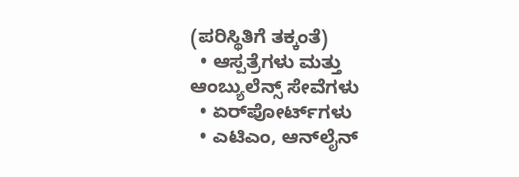(ಪರಿಸ್ಥಿತಿಗೆ ತಕ್ಕಂತೆ)
  • ಆಸ್ಪತ್ರೆಗಳು ಮತ್ತು ಆಂಬ್ಯುಲೆನ್ಸ್‌ ಸೇವೆಗಳು
  • ಏರ್‌ಪೋರ್ಟ್‌ಗಳು
  • ಎಟಿಎಂ, ಆನ್‌ಲೈನ್‌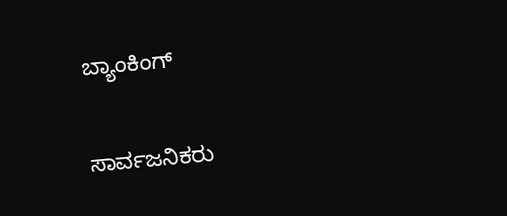ಬ್ಯಾಂಕಿಂಗ್‌

ಸಾರ್ವಜನಿಕರು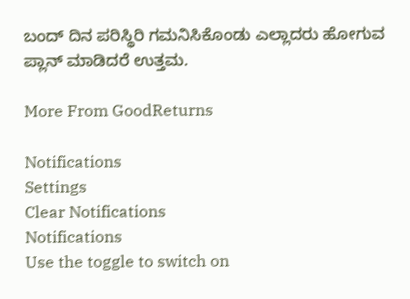ಬಂದ್‌ ದಿನ ಪರಿಸ್ಥಿರಿ ಗಮನಿಸಿಕೊಂಡು ಎಲ್ಲಾದರು ಹೋಗುವ ಪ್ಲಾನ್‌ ಮಾಡಿದರೆ ಉತ್ತಮ.

More From GoodReturns

Notifications
Settings
Clear Notifications
Notifications
Use the toggle to switch on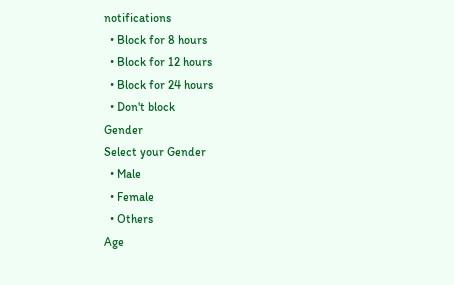notifications
  • Block for 8 hours
  • Block for 12 hours
  • Block for 24 hours
  • Don't block
Gender
Select your Gender
  • Male
  • Female
  • Others
Age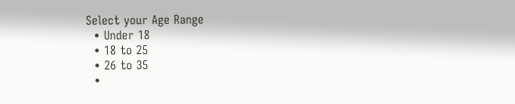Select your Age Range
  • Under 18
  • 18 to 25
  • 26 to 35
  •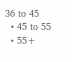36 to 45
  • 45 to 55
  • 55+